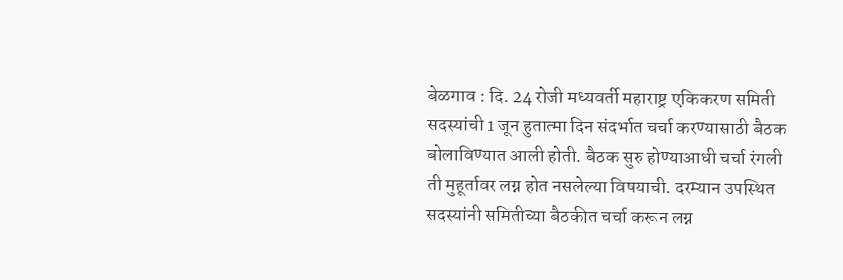बेळगाव : दि. 24 रोजी मध्यवर्ती महाराष्ट्र एकिकरण समिती सदस्यांची 1 जून हुतात्मा दिन संदर्भात चर्चा करण्यासाठी बैठक बोलाविण्यात आली होती. बैठक सुरु होण्याआधी चर्चा रंगली ती मुहूर्तावर लग्न होत नसलेल्या विषयाची. दरम्यान उपस्थित सदस्यांनी समितीच्या बैठकीत चर्चा करून लग्न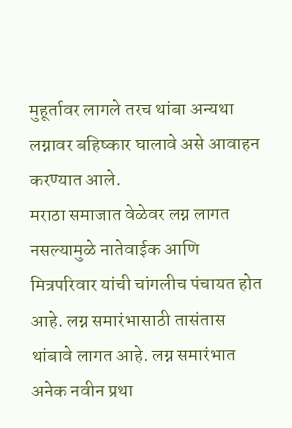मुहूर्तावर लागले तरच थांबा अन्यथा लग्नावर बहिष्कार घालावे असे आवाहन करण्यात आले.
मराठा समाजात वेळेवर लग्न लागत नसल्यामुळे नातेवाईक आणि मित्रपरिवार यांची चांगलीच पंचायत होत आहे. लग्न समारंभासाठी तासंतास थांबावे लागत आहे. लग्न समारंभात अनेक नवीन प्रथा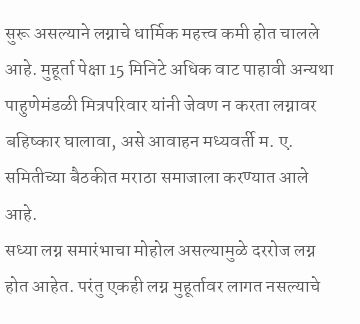सुरू असल्याने लग्नाचे धार्मिक महत्त्व कमी होत चालले आहे. मुहूर्ता पेक्षा 15 मिनिटे अधिक वाट पाहावी अन्यथा पाहुणेमंडळी मित्रपरिवार यांनी जेवण न करता लग्नावर बहिष्कार घालावा, असे आवाहन मध्यवर्ती म. ए. समितीच्या बैठकीत मराठा समाजाला करण्यात आले आहे.
सध्या लग्न समारंभाचा मोहोल असल्यामुळे दररोज लग्न होत आहेत. परंतु एकही लग्न मुहूर्तावर लागत नसल्याचे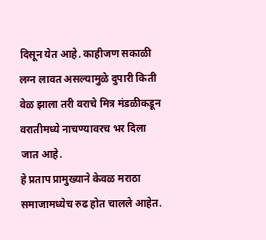दिसून येत आहे. काहीजण सकाळी लग्न लावत असल्यामुळे दुपारी किती वेळ झाला तरी वराचे मित्र मंडळीकडून वरातीमध्ये नाचण्यावरच भर दिला जात आहे.
हे प्रताप प्रामुख्याने केवळ मराठा समाजामध्येच रुढ होत चालले आहेत.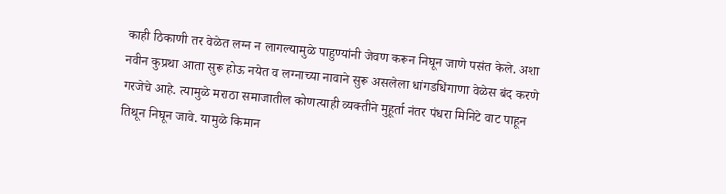काही ठिकाणी तर वेळेत लग्न न लागल्यामुळे पाहुण्यांनी जेवण करून निघून जाणे पसंत केले. अशा नवीन कुप्रथा आता सुरू होऊ नयेत व लग्नाच्या नावाने सुरू असलेला धांगडधिंगाणा वेळेस बंद करणे गरजेचे आहे. त्यामुळे मराठा समाजातील कोणत्याही व्यक्तीने मुहूर्ता नंतर पंधरा मिनिटे वाट पाहून तिथून निघून जावे. यामुळे किमान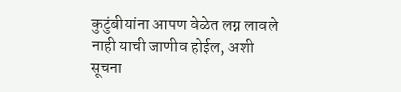कुटुंबीयांना आपण वेळेत लग्न लावले नाही याची जाणीव होईल, अशी सूचना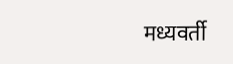मध्यवर्ती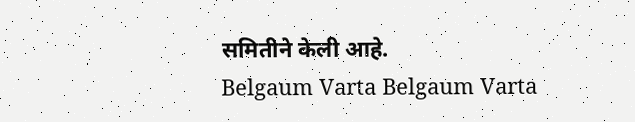समितीने केली आहे.
Belgaum Varta Belgaum Varta